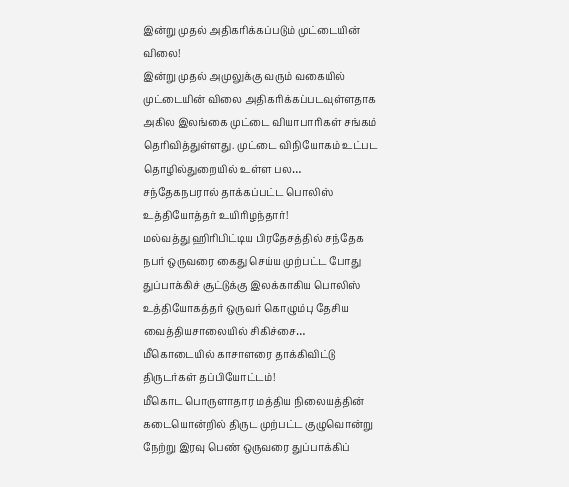இன்று முதல் அதிகரிக்கப்படும் முட்டையின் விலை!
இன்று முதல் அமுலுக்கு வரும் வகையில் முட்டையின் விலை அதிகரிக்கப்படவுள்ளதாக அகில இலங்கை முட்டை வியாபாரிகள் சங்கம் தெரிவித்துள்ளது. முட்டை விநியோகம் உட்பட தொழில்துறையில் உள்ள பல…
சந்தேகநபரால் தாக்கப்பட்ட பொலிஸ் உத்தியோத்தர் உயிரிழந்தார்!
மல்வத்து ஹிரிபிட்டிய பிரதேசத்தில் சந்தேக நபர் ஒருவரை கைது செய்ய முற்பட்ட போது துப்பாக்கிச் சூட்டுக்கு இலக்காகிய பொலிஸ் உத்தியோகத்தர் ஒருவர் கொழும்பு தேசிய வைத்தியசாலையில் சிகிச்சை…
மீகொடையில் காசாளரை தாக்கிவிட்டு திருடர்கள் தப்பியோட்டம்!
மீகொட பொருளாதார மத்திய நிலையத்தின் கடையொன்றில் திருட முற்பட்ட குழுவொன்று நேற்று இரவு பெண் ஒருவரை துப்பாக்கிப்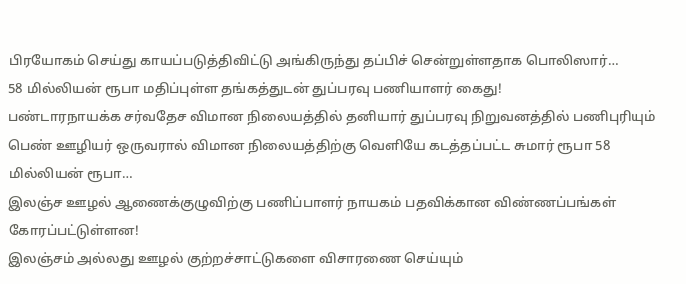பிரயோகம் செய்து காயப்படுத்திவிட்டு அங்கிருந்து தப்பிச் சென்றுள்ளதாக பொலிஸார்…
58 மில்லியன் ரூபா மதிப்புள்ள தங்கத்துடன் துப்பரவு பணியாளர் கைது!
பண்டாரநாயக்க சர்வதேச விமான நிலையத்தில் தனியார் துப்பரவு நிறுவனத்தில் பணிபுரியும் பெண் ஊழியர் ஒருவரால் விமான நிலையத்திற்கு வெளியே கடத்தப்பட்ட சுமார் ரூபா 58 மில்லியன் ரூபா…
இலஞ்ச ஊழல் ஆணைக்குழுவிற்கு பணிப்பாளர் நாயகம் பதவிக்கான விண்ணப்பங்கள் கோரப்பட்டுள்ளன!
இலஞ்சம் அல்லது ஊழல் குற்றச்சாட்டுகளை விசாரணை செய்யும்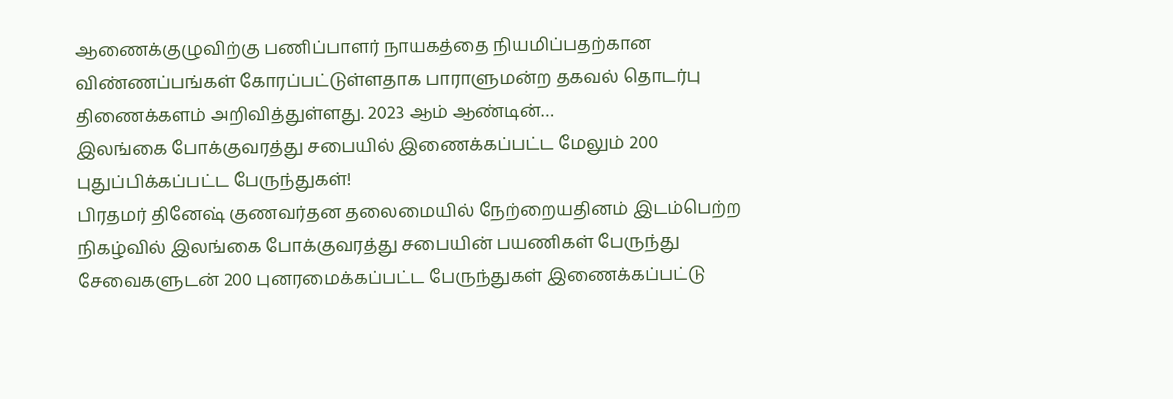ஆணைக்குழுவிற்கு பணிப்பாளர் நாயகத்தை நியமிப்பதற்கான விண்ணப்பங்கள் கோரப்பட்டுள்ளதாக பாராளுமன்ற தகவல் தொடர்பு திணைக்களம் அறிவித்துள்ளது. 2023 ஆம் ஆண்டின்…
இலங்கை போக்குவரத்து சபையில் இணைக்கப்பட்ட மேலும் 200 புதுப்பிக்கப்பட்ட பேருந்துகள்!
பிரதமர் தினேஷ் குணவர்தன தலைமையில் நேற்றையதினம் இடம்பெற்ற நிகழ்வில் இலங்கை போக்குவரத்து சபையின் பயணிகள் பேருந்து சேவைகளுடன் 200 புனரமைக்கப்பட்ட பேருந்துகள் இணைக்கப்பட்டு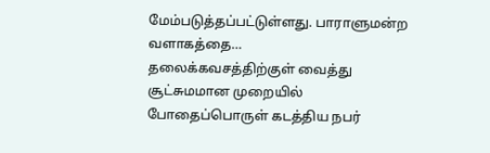மேம்படுத்தப்பட்டுள்ளது. பாராளுமன்ற வளாகத்தை…
தலைக்கவசத்திற்குள் வைத்து சூட்சுமமான முறையில் போதைப்பொருள் கடத்திய நபர்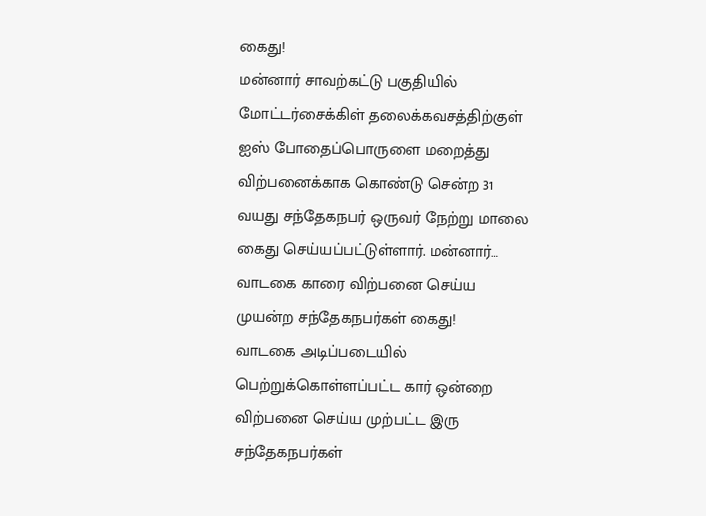கைது!
மன்னார் சாவற்கட்டு பகுதியில் மோட்டர்சைக்கிள் தலைக்கவசத்திற்குள் ஐஸ் போதைப்பொருளை மறைத்து விற்பனைக்காக கொண்டு சென்ற 31 வயது சந்தேகநபர் ஒருவர் நேற்று மாலை கைது செய்யப்பட்டுள்ளார். மன்னார்…
வாடகை காரை விற்பனை செய்ய முயன்ற சந்தேகநபர்கள் கைது!
வாடகை அடிப்படையில் பெற்றுக்கொள்ளப்பட்ட கார் ஒன்றை விற்பனை செய்ய முற்பட்ட இரு சந்தேகநபர்கள்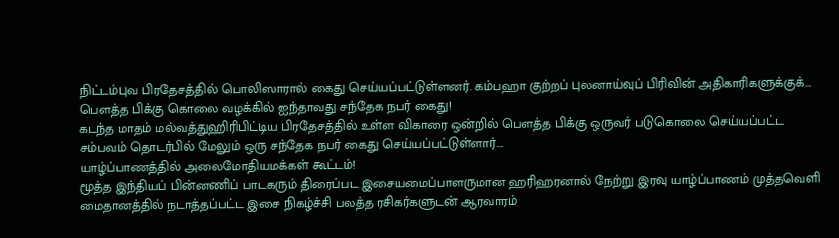நிட்டம்புவ பிரதேசத்தில் பொலிஸாரால் கைது செய்யப்பட்டுள்ளனர். கம்பஹா குற்றப் புலனாய்வுப் பிரிவின் அதிகாரிகளுக்குக்…
பௌத்த பிக்கு கொலை வழக்கில் ஐந்தாவது சந்தேக நபர் கைது!
கடந்த மாதம் மல்வத்துஹிரிபிட்டிய பிரதேசத்தில் உள்ள விகாரை ஒன்றில் பௌத்த பிக்கு ஒருவர் படுகொலை செய்யப்பட்ட சம்பவம் தொடர்பில் மேலும் ஒரு சந்தேக நபர் கைது செய்யப்பட்டுள்ளார்….
யாழ்ப்பாணத்தில் அலைமோதியமக்கள் கூட்டம்!
மூத்த இந்தியப் பின்னணிப் பாடகரும் திரைப்பட இசையமைப்பாளருமான ஹரிஹரனால் நேற்று இரவு யாழ்ப்பாணம் முத்தவெளி மைதானத்தில் நடாத்தப்பட்ட இசை நிகழ்ச்சி பலத்த ரசிகர்களுடன் ஆரவாரம்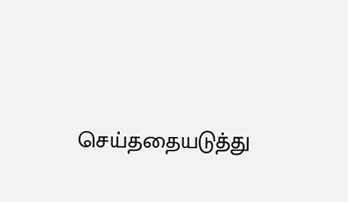செய்ததையடுத்து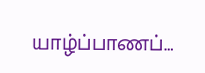யாழ்ப்பாணப்…